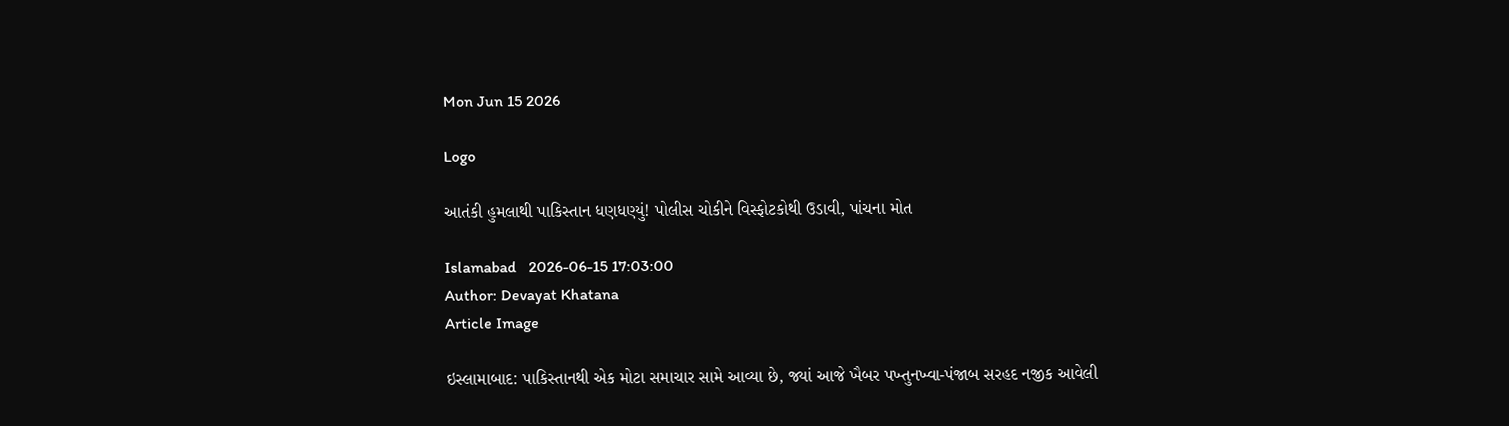Mon Jun 15 2026

Logo

આતંકી હુમલાથી પાકિસ્તાન ધણધણ્યું! પોલીસ ચોકીને વિસ્ફોટકોથી ઉડાવી, પાંચના મોત

Islamabad   2026-06-15 17:03:00
Author: Devayat Khatana
Article Image

ઇસ્લામાબાદ: પાકિસ્તાનથી એક મોટા સમાચાર સામે આવ્યા છે, જ્યાં આજે ખૈબર પખ્તુનખ્વા-પંજાબ સરહદ નજીક આવેલી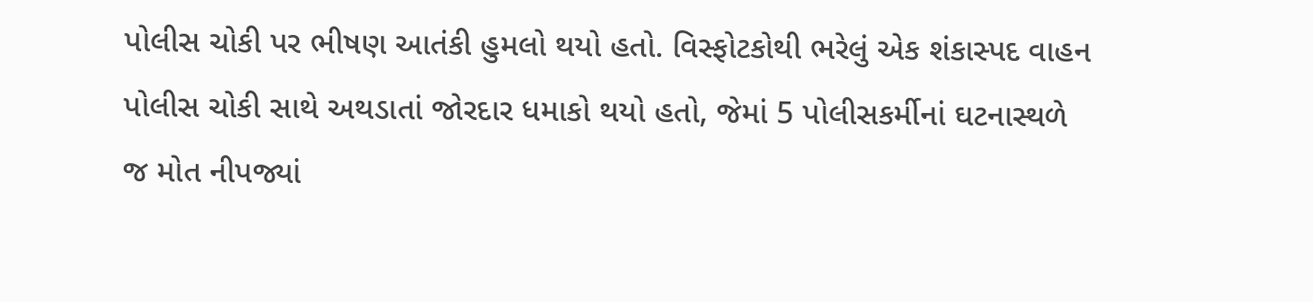પોલીસ ચોકી પર ભીષણ આતંકી હુમલો થયો હતો. વિસ્ફોટકોથી ભરેલું એક શંકાસ્પદ વાહન પોલીસ ચોકી સાથે અથડાતાં જોરદાર ધમાકો થયો હતો, જેમાં 5 પોલીસકર્મીનાં ઘટનાસ્થળે જ મોત નીપજ્યાં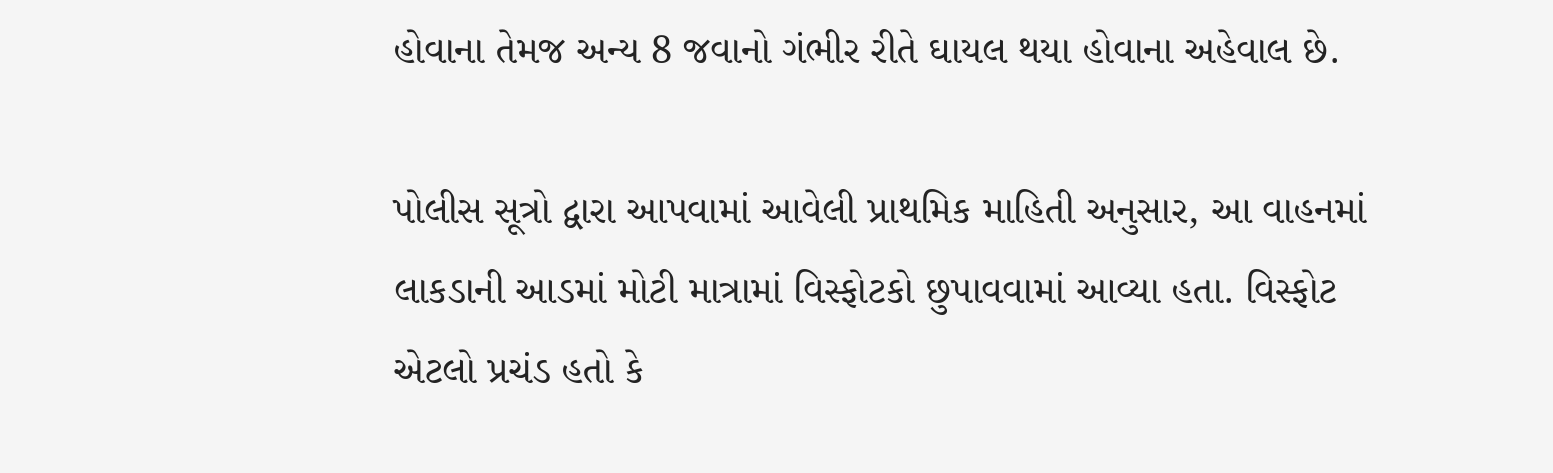હોવાના તેમજ અન્ય 8 જવાનો ગંભીર રીતે ઘાયલ થયા હોવાના અહેવાલ છે.

પોલીસ સૂત્રો દ્વારા આપવામાં આવેલી પ્રાથમિક માહિતી અનુસાર, આ વાહનમાં લાકડાની આડમાં મોટી માત્રામાં વિસ્ફોટકો છુપાવવામાં આવ્યા હતા. વિસ્ફોટ એટલો પ્રચંડ હતો કે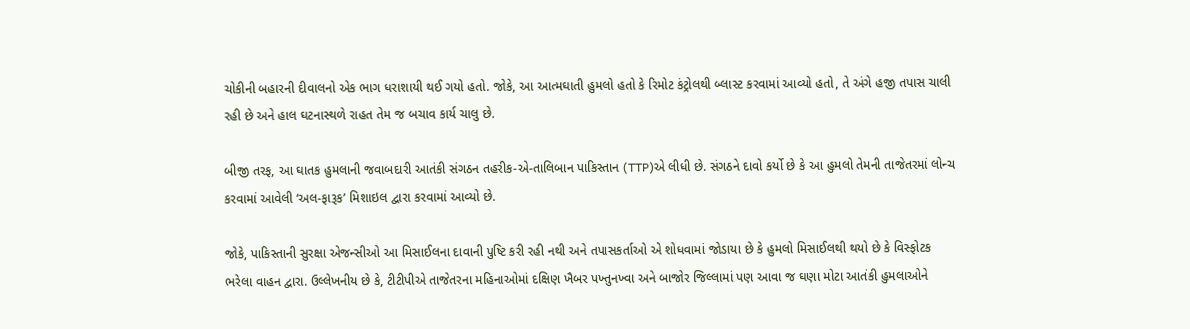ચોકીની બહારની દીવાલનો એક ભાગ ધરાશાયી થઈ ગયો હતો. જોકે, આ આત્મઘાતી હુમલો હતો કે રિમોટ કંટ્રોલથી બ્લાસ્ટ કરવામાં આવ્યો હતો, તે અંગે હજી તપાસ ચાલી રહી છે અને હાલ ઘટનાસ્થળે રાહત તેમ જ બચાવ કાર્ય ચાલુ છે.

બીજી તરફ, આ ઘાતક હુમલાની જવાબદારી આતંકી સંગઠન તહરીક-એ-તાલિબાન પાકિસ્તાન (TTP)એ લીધી છે. સંગઠને દાવો કર્યો છે કે આ હુમલો તેમની તાજેતરમાં લોન્ચ કરવામાં આવેલી ‘અલ-ફારૂક’ મિશાઇલ દ્વારા કરવામાં આવ્યો છે.

જોકે, પાકિસ્તાની સુરક્ષા એજન્સીઓ આ મિસાઈલના દાવાની પુષ્ટિ કરી રહી નથી અને તપાસકર્તાઓ એ શોધવામાં જોડાયા છે કે હુમલો મિસાઈલથી થયો છે કે વિસ્ફોટક ભરેલા વાહન દ્વારા. ઉલ્લેખનીય છે કે, ટીટીપીએ તાજેતરના મહિનાઓમાં દક્ષિણ ખૈબર પખ્તુનખ્વા અને બાજોર જિલ્લામાં પણ આવા જ ઘણા મોટા આતંકી હુમલાઓને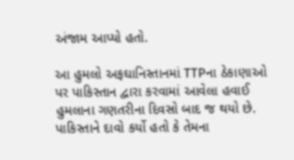અંજામ આપ્યો હતો.

આ હુમલો અફઘાનિસ્તાનમાં TTPના ઠેકાણાઓ પર પાકિસ્તાન દ્વારા કરવામાં આવેલા હવાઈ હુમલાના ગણતરીના દિવસો બાદ જ થયો છે. પાકિસ્તાને દાવો કર્યો હતો કે તેમના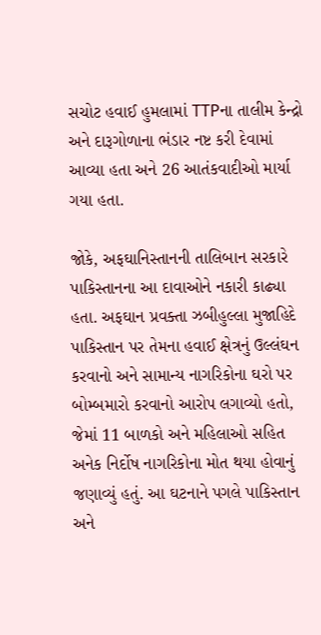સચોટ હવાઈ હુમલામાં TTPના તાલીમ કેન્દ્રો અને દારૂગોળાના ભંડાર નષ્ટ કરી દેવામાં આવ્યા હતા અને 26 આતંકવાદીઓ માર્યા ગયા હતા.

જોકે, અફઘાનિસ્તાનની તાલિબાન સરકારે પાકિસ્તાનના આ દાવાઓને નકારી કાઢ્યા હતા. અફઘાન પ્રવક્તા ઝબીહુલ્લા મુજાહિદે પાકિસ્તાન પર તેમના હવાઈ ક્ષેત્રનું ઉલ્લંઘન કરવાનો અને સામાન્ય નાગરિકોના ઘરો પર બોમ્બમારો કરવાનો આરોપ લગાવ્યો હતો, જેમાં 11 બાળકો અને મહિલાઓ સહિત અનેક નિર્દોષ નાગરિકોના મોત થયા હોવાનું જણાવ્યું હતું. આ ઘટનાને પગલે પાકિસ્તાન અને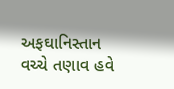અફઘાનિસ્તાન વચ્ચે તણાવ હવે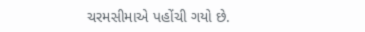ચરમસીમાએ પહોંચી ગયો છે.